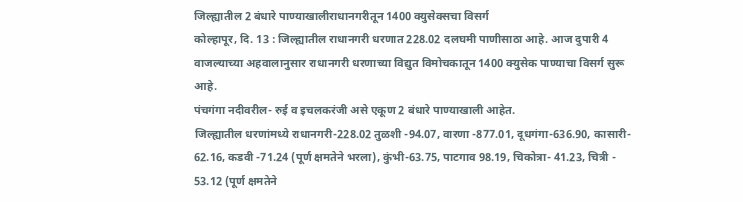जिल्ह्यातील 2 बंधारे पाण्याखालीराधानगरीतून 1400 क्युसेक्सचा विसर्ग
कोल्हापूर, दि. 13 : जिल्ह्यातील राधानगरी धरणात 228.02 दलघमी पाणीसाठा आहे. आज दुपारी 4 वाजल्याच्या अहवालानुसार राधानगरी धरणाच्या विद्युत विमोचकातून 1400 क्युसेक पाण्याचा विसर्ग सुरू आहे.
पंचगंगा नदीवरील- रुई व इचलकरंजी असे एकूण 2 बंधारे पाण्याखाली आहेत.
जिल्ह्यातील धरणांमध्ये राधानगरी-228.02 तुळशी -94.07, वारणा -877.01, दूधगंगा-636.90, कासारी- 62.16, कडवी -71.24 (पूर्ण क्षमतेने भरला), कुंभी-63.75, पाटगाव 98.19, चिकोत्रा- 41.23, चित्री - 53.12 (पूर्ण क्षमतेने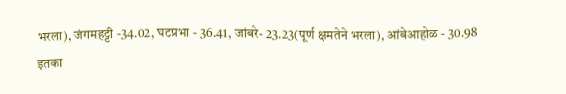भरला), जंगमहट्टी -34.02, घटप्रभा - 36.41, जांबरे- 23.23(पूर्ण क्षमतेने भरला), आंबेआहोळ - 30.98 इतका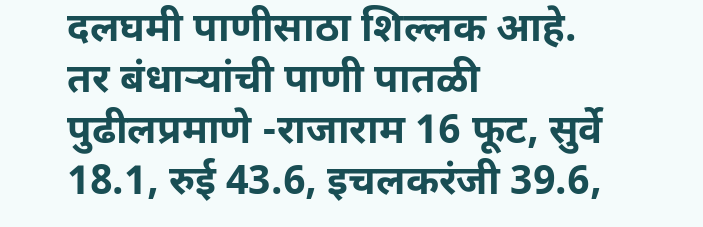दलघमी पाणीसाठा शिल्लक आहे.
तर बंधाऱ्यांची पाणी पातळी पुढीलप्रमाणे -राजाराम 16 फूट, सुर्वे 18.1, रुई 43.6, इचलकरंजी 39.6,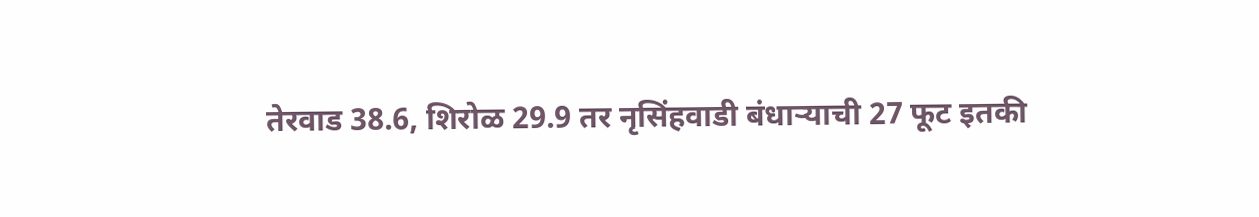तेरवाड 38.6, शिरोळ 29.9 तर नृसिंहवाडी बंधाऱ्याची 27 फूट इतकी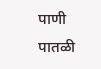पाणी पातळी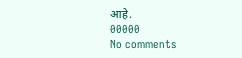आहे.
00000
No comments